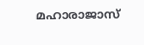മഹാരാജാസ്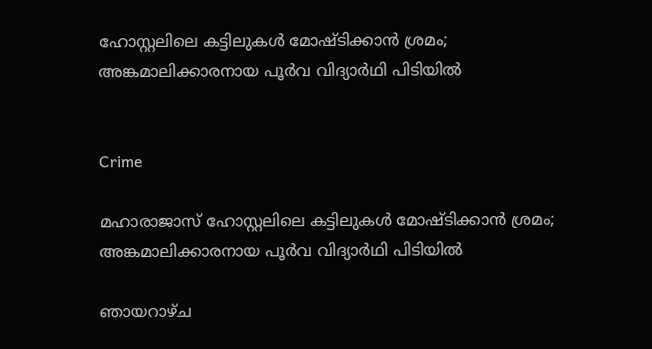ഹോസ്റ്റലിലെ കട്ടിലുകൾ മോഷ്ടിക്കാൻ ശ്രമം; അങ്കമാലിക്കാരനായ പൂർവ വിദ്യാർഥി പിടിയിൽ


Crime

മഹാരാജാസ് ഹോസ്റ്റലിലെ കട്ടിലുകൾ മോഷ്ടിക്കാൻ ശ്രമം; അങ്കമാലിക്കാരനായ പൂർവ വിദ്യാർഥി പിടിയിൽ

ഞായറാഴ്ച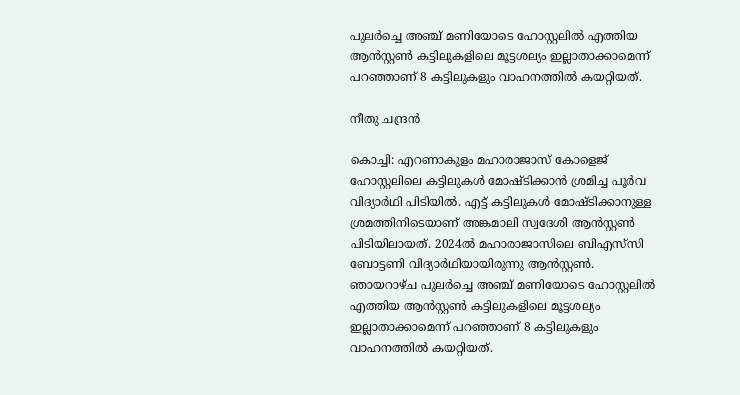പുലർച്ചെ അഞ്ച് മണിയോടെ ഹോസ്റ്റലിൽ എത്തിയ ആൻസ്റ്റൺ കട്ടിലുകളിലെ മൂട്ടശല്യം ഇല്ലാതാക്കാമെന്ന് പറഞ്ഞാണ് 8 കട്ടിലുകളും വാഹനത്തിൽ കയറ്റിയത്.

നീതു ചന്ദ്രൻ

കൊച്ചി: എറണാകുളം മഹാരാജാസ് കോളെജ് ഹോസ്റ്റലിലെ കട്ടിലുകൾ മോഷ്ടിക്കാൻ ശ്രമിച്ച പൂർവ വിദ്യാർഥി പിടിയിൽ. എട്ട് കട്ടിലുകൾ മോഷ്ടിക്കാനുള്ള ശ്രമത്തിനിടെയാണ് അങ്കമാലി സ്വദേശി ആൻസ്റ്റൺ പിടിയിലായത്. 2024ൽ മഹാരാജാസിലെ ബിഎസ്‌സി ബോട്ടണി വിദ്യാർഥിയായിരുന്നു ആൻസ്റ്റൺ. ഞായറാഴ്ച പുലർച്ചെ അഞ്ച് മണിയോടെ ഹോസ്റ്റലിൽ എത്തിയ ആൻസ്റ്റൺ കട്ടിലുകളിലെ മൂട്ടശല്യം ഇല്ലാതാക്കാമെന്ന് പറഞ്ഞാണ് 8 കട്ടിലുകളും വാഹനത്തിൽ കയറ്റിയത്.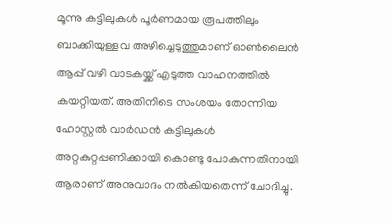മൂന്നു കട്ടിലുകൾ പൂർണമായ രൂപത്തിലും ബാക്കിയുള്ളവ അഴിച്ചെടുത്തുമാണ് ഓൺലൈൻ ആപ്പ് വഴി വാടകയ്ക്ക് എടുത്ത വാഹനത്തിൽ കയറ്റിയത്. അതിനിടെ സംശയം തോന്നിയ ഹോസ്റ്റൽ വാർഡൻ കട്ടിലുകൾ അറ്റകുറ്റപ്പണിക്കായി കൊണ്ടു പോകുന്നതിനായി ആരാണ് അനുവാദം നൽകിയതെന്ന് ചോദിച്ചു.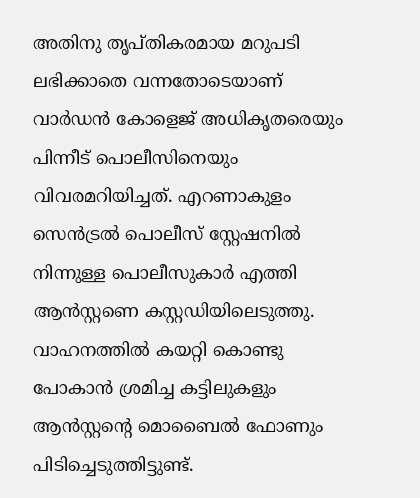അതിനു തൃപ്തികരമായ മറുപടി ലഭിക്കാതെ വന്നതോടെയാണ് വാർഡൻ കോളെജ് അധികൃതരെയും പിന്നീട് പൊലീസിനെയും വിവരമറിയിച്ചത്. എറണാകുളം സെൻട്രൽ പൊലീസ് സ്റ്റേഷനിൽ നിന്നുള്ള പൊലീസുകാർ എത്തി ആൻസ്റ്റണെ കസ്റ്റഡിയിലെടുത്തു. വാഹനത്തിൽ കയറ്റി കൊണ്ടു പോകാൻ ശ്രമിച്ച കട്ടിലുകളും ആൻസ്റ്റന്‍റെ മൊബൈൽ ഫോണും പിടിച്ചെടുത്തിട്ടുണ്ട്.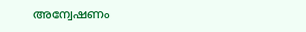അന്വേഷണം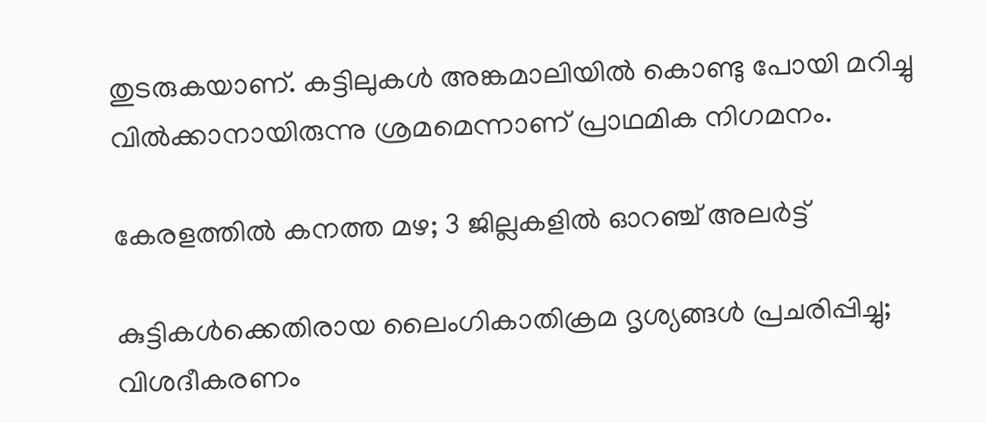തുടരുകയാണ്. കട്ടിലുകൾ അങ്കമാലിയിൽ കൊണ്ടു പോയി മറിച്ചു വിൽക്കാനായിരുന്നു ശ്രമമെന്നാണ് പ്രാഥമിക നിഗമനം.

കേരളത്തിൽ കനത്ത മഴ; 3 ജില്ലകളിൽ ഓറഞ്ച് അലർട്ട്

കുട്ടികൾക്കെതിരായ ലൈംഗികാതിക്രമ ദൃശ്യങ്ങൾ പ്രചരിപ്പിച്ചു; വിശദീകരണം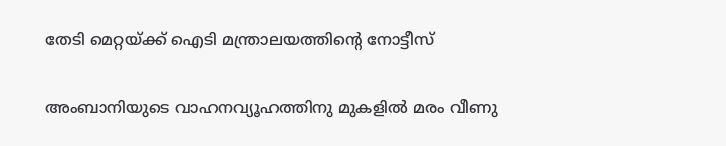തേടി മെറ്റയ്ക്ക് ഐടി മന്ത്രാലയത്തിന്‍റെ നോട്ടീസ്

അംബാനിയുടെ വാഹനവ്യൂഹത്തിനു മുകളിൽ മരം വീണു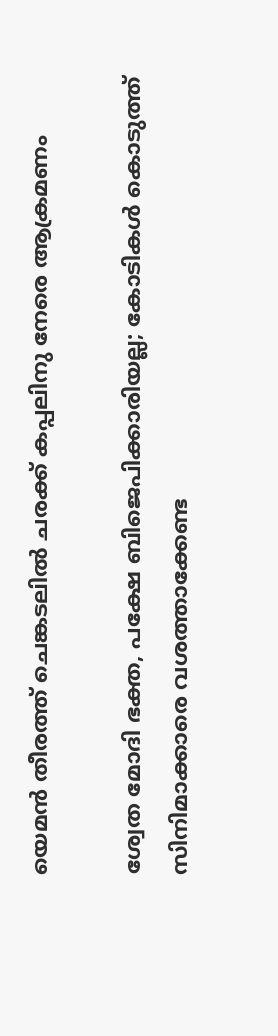യെമൻ തീരത്ത് ചെങ്കടലിൽ ചരക്ക് കപ്പലിനു നേരെ ആക്രമണം

ശ്വേത മോദി ഭക്ത, പക്ഷേ ബിജെപിക്കാരിയല്ല; കോടികൾ കൊടുത്ത് സിനിമാക്കാരെ വശത്താക്കേണ്ട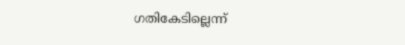ഗതികേടില്ലെന്ന്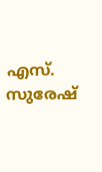എസ്. സുരേഷ്